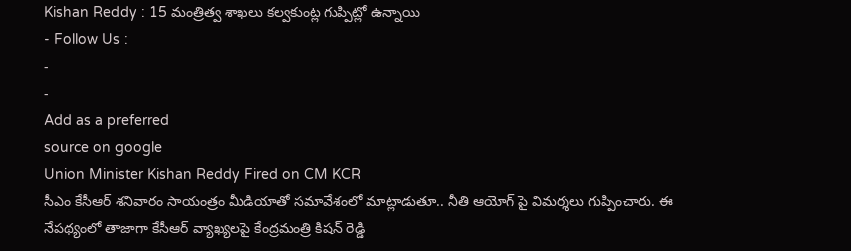Kishan Reddy : 15 మంత్రిత్వ శాఖలు కల్వకుంట్ల గుప్పిట్లో ఉన్నాయి
- Follow Us :
-
-
Add as a preferred
source on google
Union Minister Kishan Reddy Fired on CM KCR
సీఎం కేసీఆర్ శనివారం సాయంత్రం మీడియాతో సమావేశంలో మాట్లాడుతూ.. నీతి ఆయోగ్ పై విమర్శలు గుప్పించారు. ఈ నేపథ్యంలో తాజాగా కేసీఆర్ వ్యాఖ్యలపై కేంద్రమంత్రి కిషన్ రెడ్డి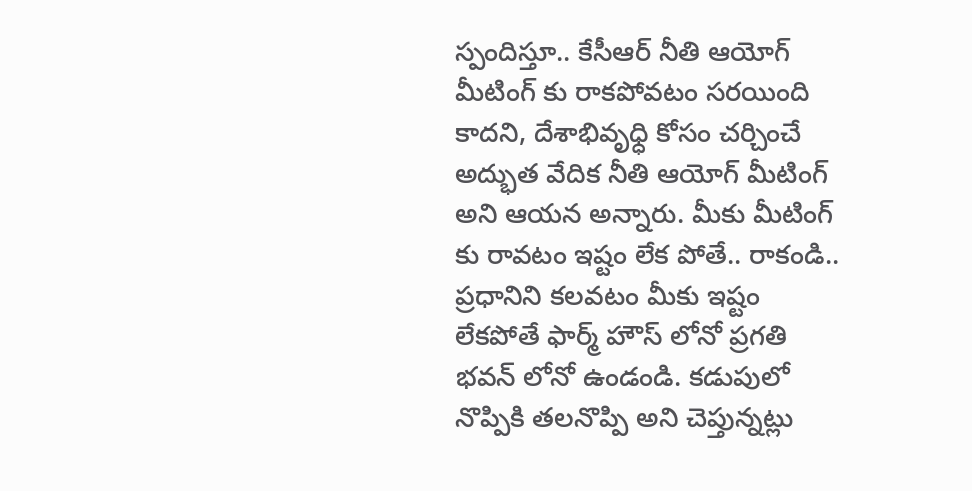స్పందిస్తూ.. కేసీఆర్ నీతి ఆయోగ్ మీటింగ్ కు రాకపోవటం సరయింది కాదని, దేశాభివృధ్ధి కోసం చర్చించే అద్భుత వేదిక నీతి ఆయోగ్ మీటింగ్ అని ఆయన అన్నారు. మీకు మీటింగ్ కు రావటం ఇష్టం లేక పోతే.. రాకండి.. ప్రధానిని కలవటం మీకు ఇష్టం లేకపోతే ఫార్మ్ హౌస్ లోనో ప్రగతి భవన్ లోనో ఉండండి. కడుపులో నొప్పికి తలనొప్పి అని చెప్తున్నట్లు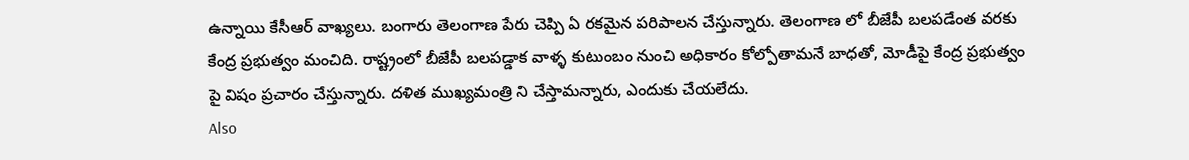ఉన్నాయి కేసీఆర్ వాఖ్యలు. బంగారు తెలంగాణ పేరు చెప్పి ఏ రకమైన పరిపాలన చేస్తున్నారు. తెలంగాణ లో బీజేపీ బలపడేంత వరకు కేంద్ర ప్రభుత్వం మంచిది. రాష్ట్రంలో బీజేపీ బలపడ్డాక వాళ్ళ కుటుంబం నుంచి అధికారం కోల్పోతామనే బాధతో, మోడీపై కేంద్ర ప్రభుత్వం పై విషం ప్రచారం చేస్తున్నారు. దళిత ముఖ్యమంత్రి ని చేస్తామన్నారు, ఎందుకు చేయలేదు.
Also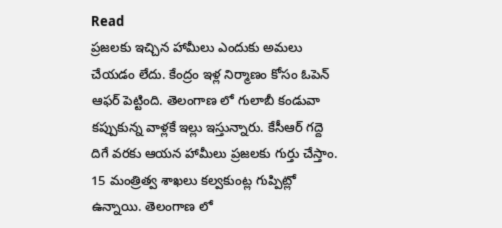Read
ప్రజలకు ఇచ్చిన హామీలు ఎందుకు అమలు చేయడం లేదు. కేంద్రం ఇళ్ల నిర్మాణం కోసం ఓపెన్ ఆఫర్ పెట్టింది. తెలంగాణ లో గులాబీ కండువా కప్పుకున్న వాళ్లకే ఇల్లు ఇస్తున్నారు. కేసీఆర్ గద్దె దిగే వరకు ఆయన హామీలు ప్రజలకు గుర్తు చేస్తాం. 15 మంత్రిత్వ శాఖలు కల్వకుంట్ల గుప్పిట్లో ఉన్నాయి. తెలంగాణ లో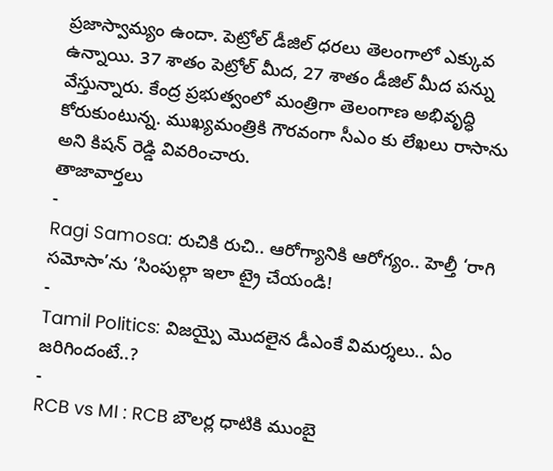ప్రజాస్వామ్యం ఉందా. పెట్రోల్ డీజిల్ ధరలు తెలంగాలో ఎక్కువ ఉన్నాయి. 37 శాతం పెట్రోల్ మీద, 27 శాతం డీజిల్ మీద పన్ను వేస్తున్నారు. కేంద్ర ప్రభుత్వంలో మంత్రిగా తెలంగాణ అభివృద్ధి కోరుకుంటున్న. ముఖ్యమంత్రికి గౌరవంగా సీఎం కు లేఖలు రాసాను అని కిషన్ రెడ్డి వివరించారు.
తాజావార్తలు
-
Ragi Samosa: రుచికి రుచి.. ఆరోగ్యానికి ఆరోగ్యం.. హెల్తీ ‘రాగి సమోసా’ను ‘సింపుల్గా ఇలా ట్రై చేయండి!
-
Tamil Politics: విజయ్పై మొదలైన డీఎంకే విమర్శలు.. ఏం జరిగిందంటే..?
-
RCB vs MI : RCB బౌలర్ల ధాటికి ముంబై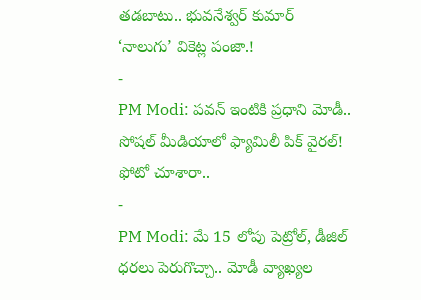తడబాటు.. భువనేశ్వర్ కుమార్ ‘నాలుగు’ వికెట్ల పంజా.!
-
PM Modi: పవన్ ఇంటికి ప్రధాని మోడీ.. సోషల్ మీడియాలో ఫ్యామిలీ పిక్ వైరల్! ఫోటో చూశారా..
-
PM Modi: మే 15 లోపు పెట్రోల్, డీజిల్ ధరలు పెరుగొచ్చా.. మోడీ వ్యాఖ్యల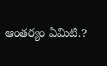ఆంతర్యం ఏమిటి.?